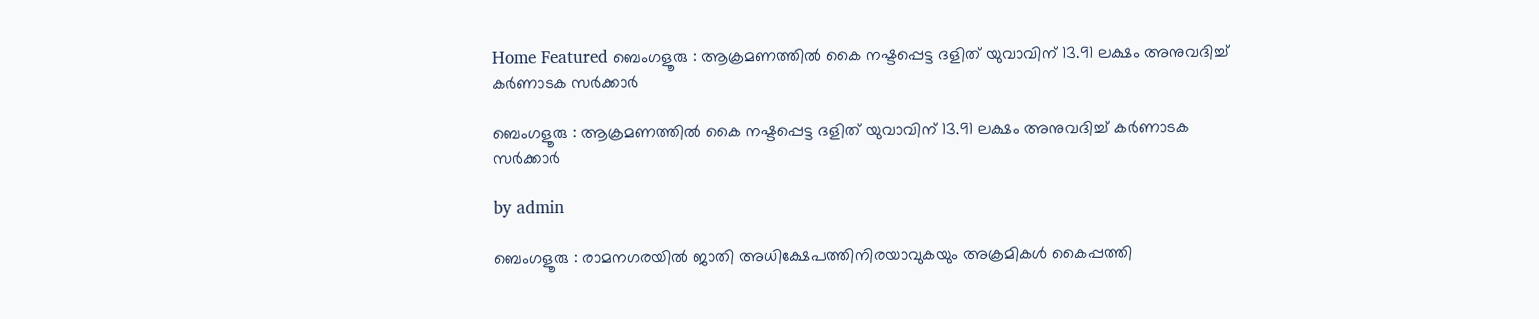Home Featured ബെംഗളൂരു : ആക്രമണത്തിൽ കൈ നഷ്ടപ്പെട്ട ദളിത് യുവാവിന് 13.91 ലക്ഷം അനുവദിച്ച് കർണാടക സർക്കാർ

ബെംഗളൂരു : ആക്രമണത്തിൽ കൈ നഷ്ടപ്പെട്ട ദളിത് യുവാവിന് 13.91 ലക്ഷം അനുവദിച്ച് കർണാടക സർക്കാർ

by admin

ബെംഗളൂരു : രാമനഗരയിൽ ജാതി അധിക്ഷേപത്തിനിരയാവുകയും അക്രമികൾ കൈപ്പത്തി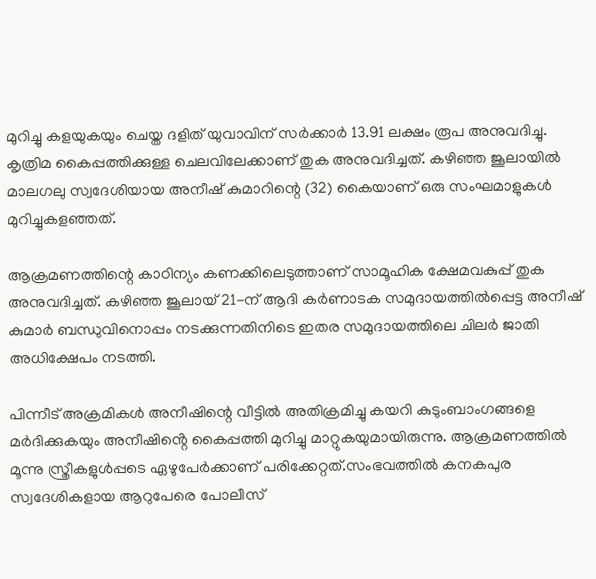മുറിച്ചു കളയുകയും ചെയ്ത ദളിത് യുവാവിന് സർക്കാർ 13.91 ലക്ഷം രൂപ അനുവദിച്ചു. കൃത്രിമ കൈപ്പത്തിക്കുള്ള ചെലവിലേക്കാണ് തുക അനുവദിച്ചത്. കഴിഞ്ഞ ജൂലായിൽ മാലഗലു സ്വദേശിയായ അനീഷ് കുമാറിന്റെ (32) കൈയാണ് ഒരു സംഘമാളുകൾ മുറിച്ചുകളഞ്ഞത്.

ആക്രമണത്തിന്റെ കാഠിന്യം കണക്കിലെടുത്താണ് സാമൂഹിക ക്ഷേമവകുപ്പ് തുക അനുവദിച്ചത്. കഴിഞ്ഞ ജൂലായ് 21-ന് ആദി കർണാടക സമുദായത്തിൽപ്പെട്ട അനീഷ് കുമാർ ബന്ധുവിനൊപ്പം നടക്കുന്നതിനിടെ ഇതര സമുദായത്തിലെ ചിലർ ജാതി അധിക്ഷേപം നടത്തി.

പിന്നീട് അക്രമികൾ അനീഷിന്റെ വീട്ടിൽ അതിക്രമിച്ചു കയറി കുടുംബാംഗങ്ങളെ മർദിക്കുകയും അനീഷിൻ്റെ കൈപ്പത്തി മുറിച്ചു മാറ്റുകയുമായിരുന്നു. ആക്രമണത്തിൽ മൂന്നു സ്ത്രീകളുൾപ്പടെ ഏഴുപേർക്കാണ് പരിക്കേറ്റത്.സംഭവത്തിൽ കനകപുര സ്വദേശികളായ ആറുപേരെ പോലീസ്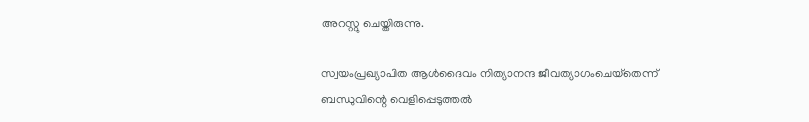അറസ്റ്റു ചെയ്തിരുന്നു.

സ്വയംപ്രഖ്യാപിത ആള്‍ദൈവം നിത്യാനന്ദ ജീവത്യാഗംചെയ്‌തെന്ന് ബന്ധുവിന്റെ വെളിപ്പെടുത്തല്‍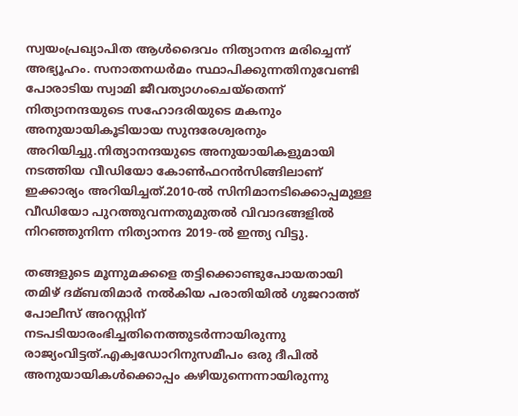സ്വയംപ്രഖ്യാപിത ആള്‍ദൈവം നിത്യാനന്ദ മരിച്ചെന്ന് അഭ്യൂഹം. സനാതനധർമം സ്ഥാപിക്കുന്നതിനുവേണ്ടി പോരാടിയ സ്വാമി ജീവത്യാഗംചെയ്തെന്ന് നിത്യാനന്ദയുടെ സഹോദരിയുടെ മകനും അനുയായികൂടിയായ സുന്ദരേശ്വരനും അറിയിച്ചു.നിത്യാനന്ദയുടെ അനുയായികളുമായി നടത്തിയ വീഡിയോ കോണ്‍ഫറൻസിങ്ങിലാണ് ഇക്കാര്യം അറിയിച്ചത്.2010-ല്‍ സിനിമാനടിക്കൊപ്പമുള്ള വീഡിയോ പുറത്തുവന്നതുമുതല്‍ വിവാദങ്ങളില്‍ നിറഞ്ഞുനിന്ന നിത്യാനന്ദ 2019-ല്‍ ഇന്ത്യ വിട്ടു.

തങ്ങളുടെ മൂന്നുമക്കളെ തട്ടിക്കൊണ്ടുപോയതായി തമിഴ് ദമ്ബതിമാർ നല്‍കിയ പരാതിയില്‍ ഗുജറാത്ത് പോലീസ് അറസ്റ്റിന് നടപടിയാരംഭിച്ചതിനെത്തുടർന്നായിരുന്നു രാജ്യംവിട്ടത്.എക്വഡോറിനുസമീപം ഒരു ദീപില്‍ അനുയായികള്‍ക്കൊപ്പം കഴിയുന്നെന്നായിരുന്നു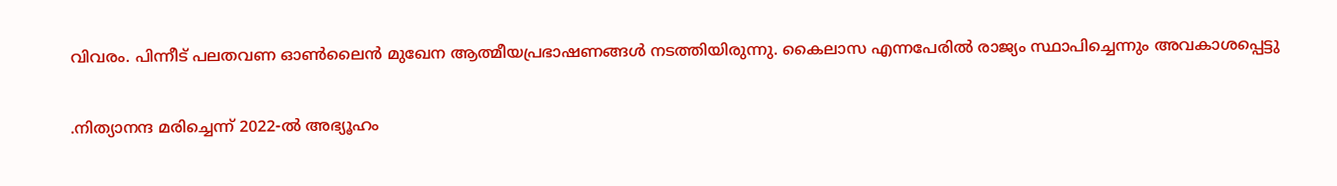വിവരം. പിന്നീട് പലതവണ ഓണ്‍ലൈൻ മുഖേന ആത്മീയപ്രഭാഷണങ്ങള്‍ നടത്തിയിരുന്നു. കൈലാസ എന്നപേരില്‍ രാജ്യം സ്ഥാപിച്ചെന്നും അവകാശപ്പെട്ടു

.നിത്യാനന്ദ മരിച്ചെന്ന് 2022-ല്‍ അഭ്യൂഹം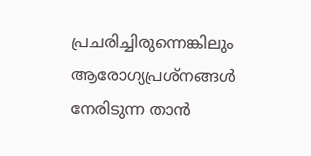പ്രചരിച്ചിരുന്നെങ്കിലും ആരോഗ്യപ്രശ്നങ്ങള്‍ നേരിടുന്ന താൻ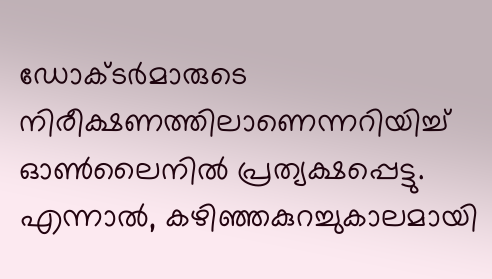ഡോക്ടർമാരുടെ നിരീക്ഷണത്തിലാണെന്നറിയിച്ച്‌ ഓണ്‍ലൈനില്‍ പ്രത്യക്ഷപ്പെട്ടു. എന്നാല്‍, കഴിഞ്ഞകുറച്ചുകാലമായി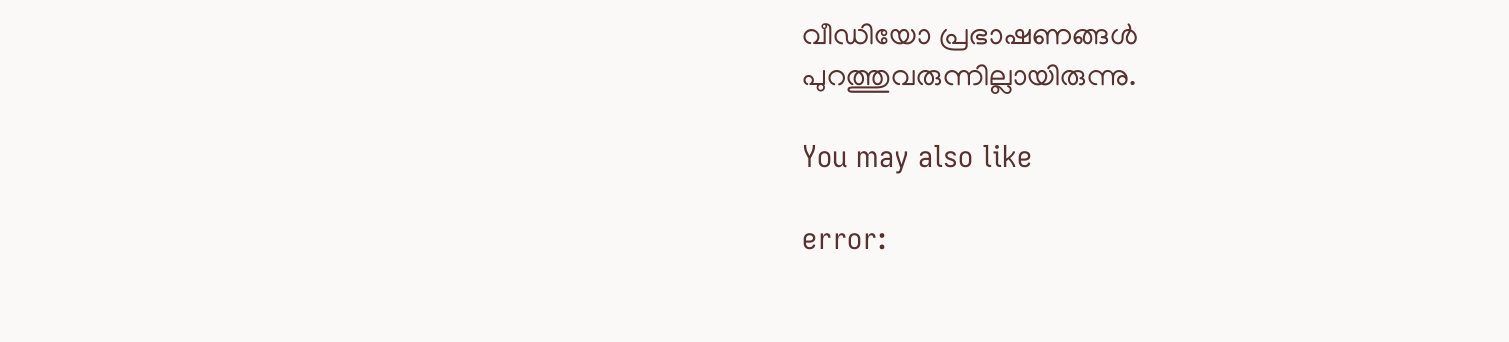വീഡിയോ പ്രഭാഷണങ്ങള്‍ പുറത്തുവരുന്നില്ലായിരുന്നു.

You may also like

error: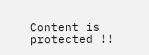Content is protected !!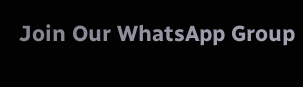Join Our WhatsApp Group